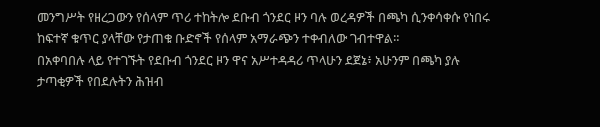መንግሥት የዘረጋውን የሰላም ጥሪ ተከትሎ ደቡብ ጎንደር ዞን ባሉ ወረዳዎች በጫካ ሲንቀሳቀሱ የነበሩ ከፍተኛ ቁጥር ያላቸው የታጠቁ ቡድኖች የሰላም አማራጭን ተቀብለው ገብተዋል።
በአቀባበሉ ላይ የተገኙት የደቡብ ጎንደር ዞን ዋና አሥተዳዳሪ ጥላሁን ደጀኔ፥ አሁንም በጫካ ያሉ ታጣቂዎች የበደሉትን ሕዝብ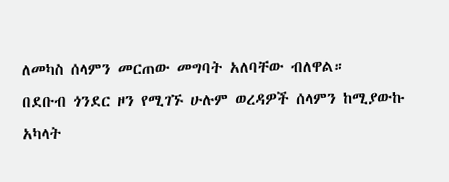ለመካስ ሰላምን መርጠው መግባት አለባቸው ብለዋል።
በደቡብ ጎንደር ዞን የሚገኙ ሁሉም ወረዳዎች ሰላምን ከሚያውኩ አካላት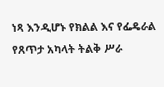ነጻ እንዲሆኑ የክልል እና የፌዴራል የጸጥታ አካላት ትልቅ ሥራ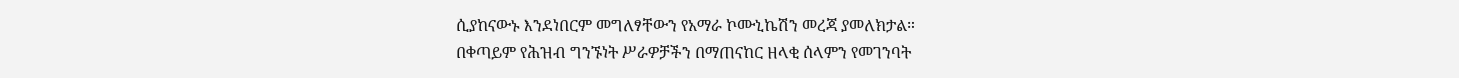ሲያከናውኑ እንደነበርም መግለፃቸውን የአማራ ኮሙኒኬሽን መረጃ ያመለክታል።
በቀጣይም የሕዝብ ግንኙነት ሥራዎቻችን በማጠናከር ዘላቂ ሰላምን የመገንባት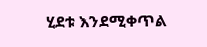ሂደቱ እንደሚቀጥል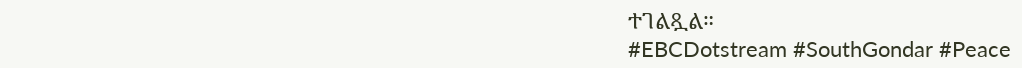ተገልጿል።
#EBCDotstream #SouthGondar #Peace